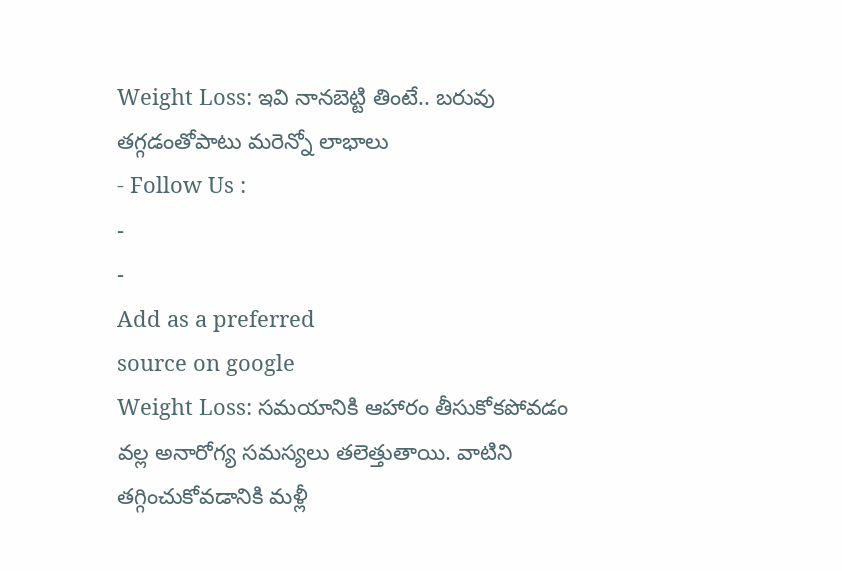Weight Loss: ఇవి నానబెట్టి తింటే.. బరువు తగ్గడంతోపాటు మరెన్నో లాభాలు
- Follow Us :
-
-
Add as a preferred
source on google
Weight Loss: సమయానికి ఆహారం తీసుకోకపోవడం వల్ల అనారోగ్య సమస్యలు తలెత్తుతాయి. వాటిని తగ్గించుకోవడానికి మళ్లీ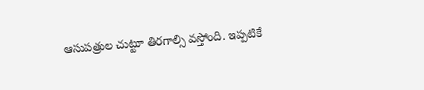ఆసుపత్రుల చుట్టూ తిరగాల్సి వస్తోంది. ఇప్పటికే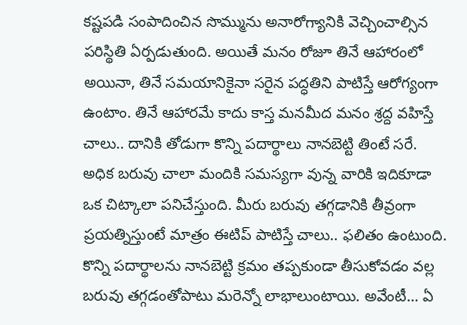కష్టపడి సంపాదించిన సొమ్మును అనారోగ్యానికి వెచ్చించాల్సిన పరిస్థితి ఏర్పడుతుంది. అయితే మనం రోజూ తినే ఆహారంలో అయినా, తినే సమయానికైనా సరైన పద్ధతిని పాటిస్తే ఆరోగ్యంగా ఉంటాం. తినే ఆహారమే కాదు కాస్త మనమీద మనం శ్రద్ద వహిస్తే చాలు.. దానికి తోడుగా కొన్ని పదార్థాలు నానబెట్టి తింటే సరే. అధిక బరువు చాలా మందికి సమస్యగా వున్న వారికి ఇదికూడా ఒక చిట్కాలా పనిచేస్తుంది. మీరు బరువు తగ్గడానికి తీవ్రంగా ప్రయత్నిస్తుంటే మాత్రం ఈటిప్ పాటిస్తే చాలు.. ఫలితం ఉంటుంది. కొన్ని పదార్థాలను నానబెట్టి క్రమం తప్పకుండా తీసుకోవడం వల్ల బరువు తగ్గడంతోపాటు మరెన్నో లాభాలుంటాయి. అవేంటీ… ఏ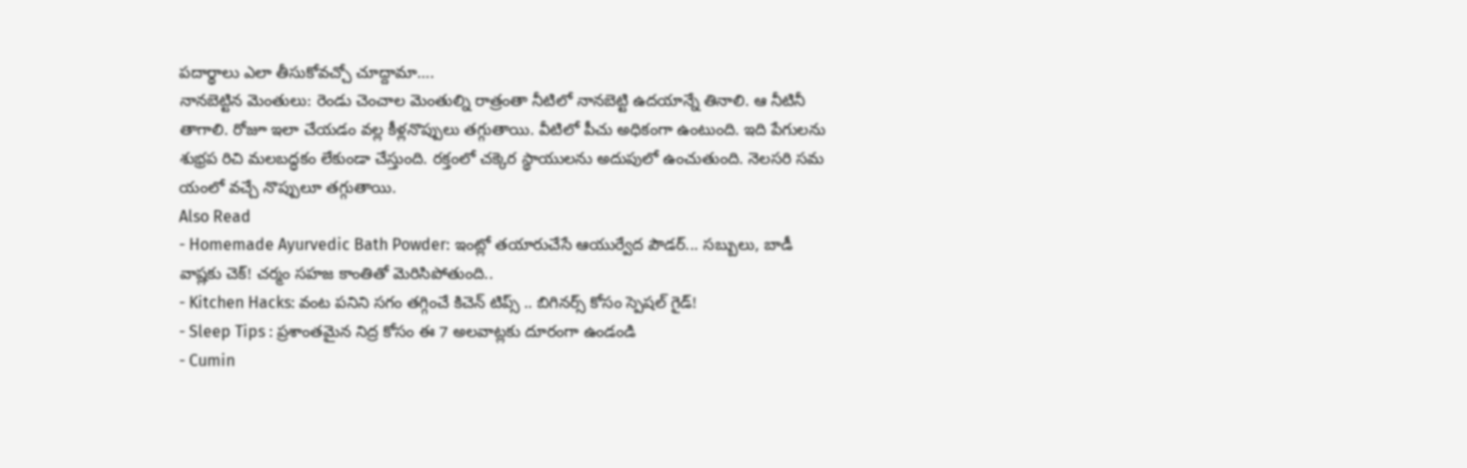పదార్థాలు ఎలా తీసుకోవచ్చో చూద్దామా….
నానబెట్టిన మెంతులు: రెండు చెంచాల మెంతుల్ని రాత్రంతా నీటిలో నానబెట్టి ఉదయాన్నే తినాలి. ఆ నీటినీ తాగాలి. రోజూ ఇలా చేయడం వల్ల కీళ్లనొప్పులు తగ్గుతాయి. వీటిలో పీచు అధికంగా ఉంటుంది. ఇది పేగులను శుభ్రప రిచి మలబద్ధకం లేకుండా చేస్తుంది. రక్తంలో చక్కెర స్థాయులను అదుపులో ఉంచుతుంది. నెలసరి సమ యంలో వచ్చే నొప్పులూ తగ్గుతాయి.
Also Read
- Homemade Ayurvedic Bath Powder: ఇంట్లో తయారుచేసే ఆయుర్వేద పౌడర్... సబ్బులు, బాడీ వాష్లకు చెక్! చర్మం సహజ కాంతితో మెరిసిపోతుంది..
- Kitchen Hacks: వంట పనిని సగం తగ్గించే కిచెన్ టిప్స్ .. బిగినర్స్ కోసం స్పెషల్ గైడ్!
- Sleep Tips : ప్రశాంతమైన నిద్ర కోసం ఈ 7 అలవాట్లకు దూరంగా ఉండండి
- Cumin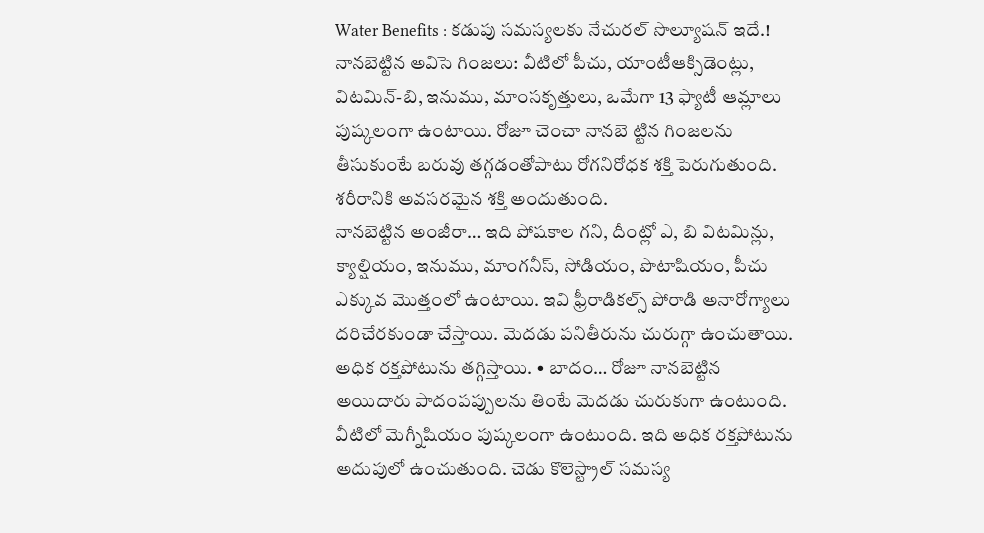Water Benefits : కడుపు సమస్యలకు నేచురల్ సొల్యూషన్ ఇదే.!
నానబెట్టిన అవిసె గింజలు: వీటిలో పీచు, యాంటీఆక్సిడెంట్లు, విటమిన్-బి, ఇనుము, మాంసకృత్తులు, ఒమేగా 13 ఫ్యాటీ ఆమ్లాలు పుష్కలంగా ఉంటాయి. రోజూ చెంచా నానబె ట్టిన గింజలను తీసుకుంటే బరువు తగ్గడంతోపాటు రోగనిరోధక శక్తి పెరుగుతుంది. శరీరానికి అవసరమైన శక్తి అందుతుంది.
నానబెట్టిన అంజీరా… ఇది పోషకాల గని, దీంట్లో ఎ, బి విటమిన్లు, క్యాల్షియం, ఇనుము, మాంగనీస్, సోడియం, పొటాషియం, పీచు ఎక్కువ మొత్తంలో ఉంటాయి. ఇవి ఫ్రీరాడికల్స్ పోరాడి అనారోగ్యాలు దరిచేరకుండా చేస్తాయి. మెదడు పనితీరును చురుగ్గా ఉంచుతాయి. అధిక రక్తపోటును తగ్గిస్తాయి. • బాదం… రోజూ నానబెట్టిన అయిదారు పాదంపప్పులను తింటే మెదడు చురుకుగా ఉంటుంది. వీటిలో మెగ్నీషియం పుష్కలంగా ఉంటుంది. ఇది అధిక రక్తపోటును అదుపులో ఉంచుతుంది. చెడు కొలెస్ట్రాల్ సమస్య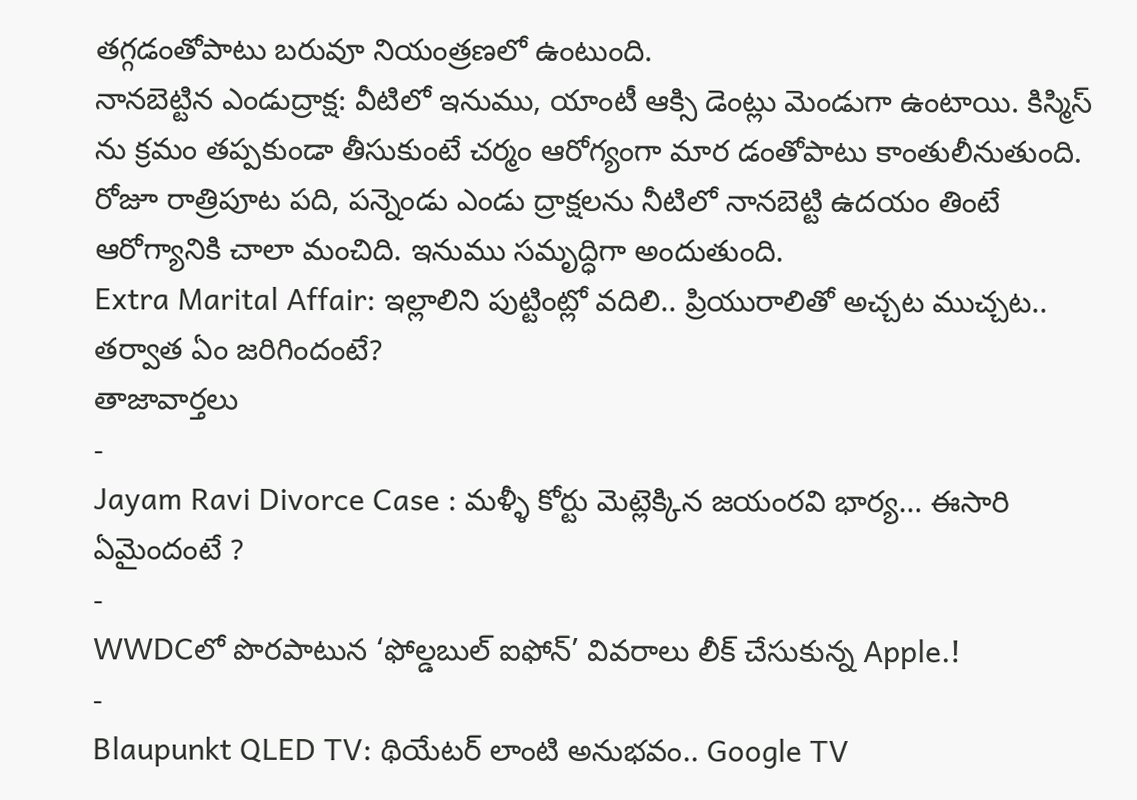తగ్గడంతోపాటు బరువూ నియంత్రణలో ఉంటుంది.
నానబెట్టిన ఎండుద్రాక్ష: వీటిలో ఇనుము, యాంటీ ఆక్సి డెంట్లు మెండుగా ఉంటాయి. కిస్మిస్ ను క్రమం తప్పకుండా తీసుకుంటే చర్మం ఆరోగ్యంగా మార డంతోపాటు కాంతులీనుతుంది. రోజూ రాత్రిపూట పది, పన్నెండు ఎండు ద్రాక్షలను నీటిలో నానబెట్టి ఉదయం తింటే ఆరోగ్యానికి చాలా మంచిది. ఇనుము సమృద్ధిగా అందుతుంది.
Extra Marital Affair: ఇల్లాలిని పుట్టింట్లో వదిలి.. ప్రియురాలితో అచ్చట ముచ్చట.. తర్వాత ఏం జరిగిందంటే?
తాజావార్తలు
-
Jayam Ravi Divorce Case : మళ్ళీ కోర్టు మెట్లెక్కిన జయంరవి భార్య… ఈసారి ఏమైందంటే ?
-
WWDCలో పొరపాటున ‘ఫోల్డబుల్ ఐఫోన్’ వివరాలు లీక్ చేసుకున్న Apple.!
-
Blaupunkt QLED TV: థియేటర్ లాంటి అనుభవం.. Google TV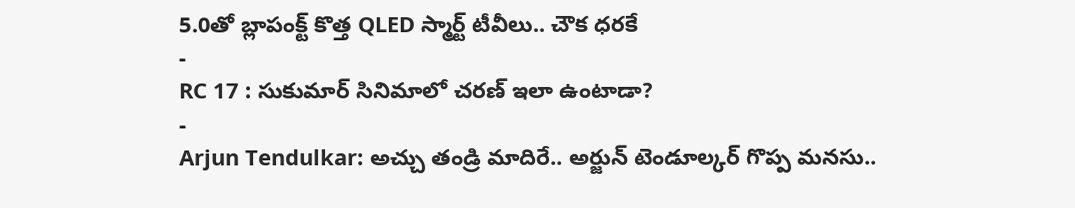5.0తో బ్లాపంక్ట్ కొత్త QLED స్మార్ట్ టీవీలు.. చౌక ధరకే
-
RC 17 : సుకుమార్ సినిమాలో చరణ్ ఇలా ఉంటాడా?
-
Arjun Tendulkar: అచ్చు తండ్రి మాదిరే.. అర్జున్ టెండూల్కర్ గొప్ప మనసు..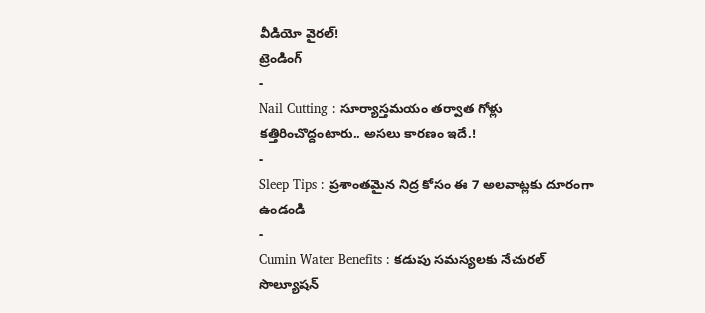వీడియో వైరల్!
ట్రెండింగ్
-
Nail Cutting : సూర్యాస్తమయం తర్వాత గోళ్లు కత్తిరించొద్దంటారు.. అసలు కారణం ఇదే.!
-
Sleep Tips : ప్రశాంతమైన నిద్ర కోసం ఈ 7 అలవాట్లకు దూరంగా ఉండండి
-
Cumin Water Benefits : కడుపు సమస్యలకు నేచురల్ సొల్యూషన్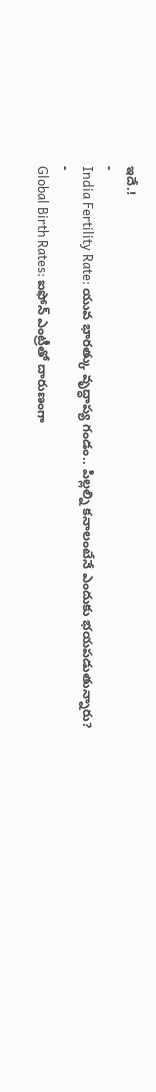ఇదే.!
-
India Fertility Rate: యువ భారత్కు వృద్ధాప్య గండం.. పిల్లల్ని కనాలంటేనే ఎందుకు భయపడుతున్నారు?
-
Global Birth Rates: ఐఫోన్ ఎంట్రీతో దారుణంగా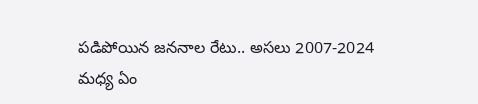పడిపోయిన జననాల రేటు.. అసలు 2007-2024 మధ్య ఏం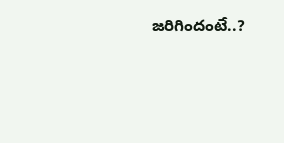జరిగిందంటే..?